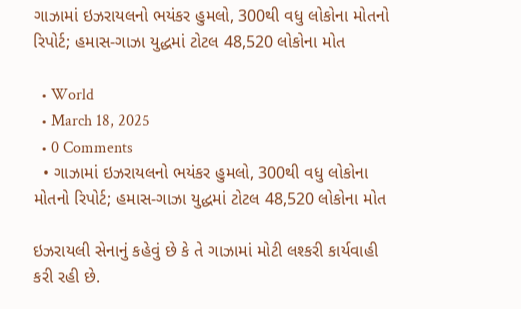ગાઝામાં ઇઝરાયલનો ભયંકર હુમલો, 300થી વધુ લોકોના મોતનો રિપોર્ટ; હમાસ-ગાઝા યુદ્ધમાં ટોટલ 48,520 લોકોના મોત

  • World
  • March 18, 2025
  • 0 Comments
  • ગાઝામાં ઇઝરાયલનો ભયંકર હુમલો, 300થી વધુ લોકોના મોતનો રિપોર્ટ; હમાસ-ગાઝા યુદ્ધમાં ટોટલ 48,520 લોકોના મોત

ઇઝરાયલી સેનાનું કહેવું છે કે તે ગાઝામાં મોટી લશ્કરી કાર્યવાહી કરી રહી છે.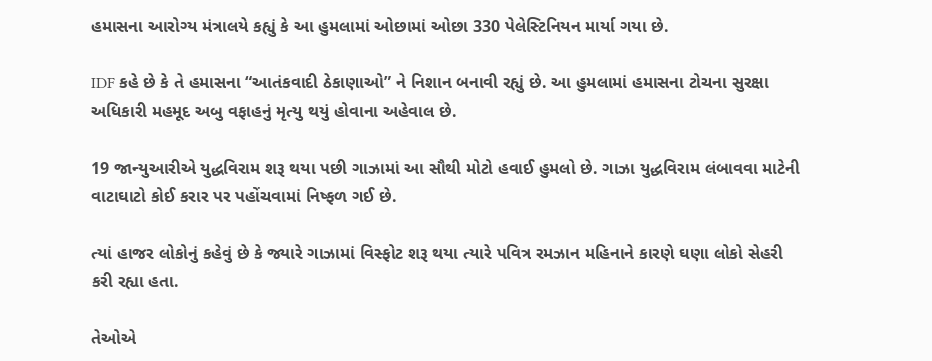હમાસના આરોગ્ય મંત્રાલયે કહ્યું કે આ હુમલામાં ઓછામાં ઓછા 330 પેલેસ્ટિનિયન માર્યા ગયા છે.

IDF કહે છે કે તે હમાસના “આતંકવાદી ઠેકાણાઓ” ને નિશાન બનાવી રહ્યું છે. આ હુમલામાં હમાસના ટોચના સુરક્ષા અધિકારી મહમૂદ અબુ વફાહનું મૃત્યુ થયું હોવાના અહેવાલ છે.

19 જાન્યુઆરીએ યુદ્ધવિરામ શરૂ થયા પછી ગાઝામાં આ સૌથી મોટો હવાઈ હુમલો છે. ગાઝા યુદ્ધવિરામ લંબાવવા માટેની વાટાઘાટો કોઈ કરાર પર પહોંચવામાં નિષ્ફળ ગઈ છે.

ત્યાં હાજર લોકોનું કહેવું છે કે જ્યારે ગાઝામાં વિસ્ફોટ શરૂ થયા ત્યારે પવિત્ર રમઝાન મહિનાને કારણે ઘણા લોકો સેહરી કરી રહ્યા હતા.

તેઓએ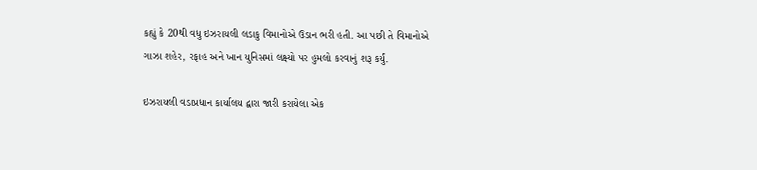કહ્યું કે 20થી વધુ ઇઝરાયલી લડાકુ વિમાનોએ ઉડાન ભરી હતી. આ પછી તે વિમાનોએ ગાઝા શહેર, રફાહ અને ખાન યુનિસમાં લક્ષ્યો પર હુમલો કરવાનું શરૂ કર્યું.

ઇઝરાયલી વડાપ્રધાન કાર્યાલય દ્વારા જારી કરાયેલા એક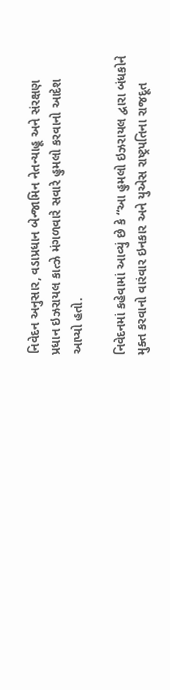નિવેદન અનુસાર, વડાપ્રધાન બેન્જામિન નેતન્યાહૂ અને સંરક્ષણ પ્રધાન ઇઝરાયલ કાત્ઝે મંગળવારે સવારે હુમલો કરવાનો આદેશ આપ્યો હતો.

નિવેદનમાં કહેવામાં આવ્યું છે કે “આ હુમલો ઇઝરાયલ દ્વારા બંધકોને મુક્ત કરવાનો વારંવાર ઇનકાર અને યુએસ રાષ્ટ્રપતિના રાજદૂત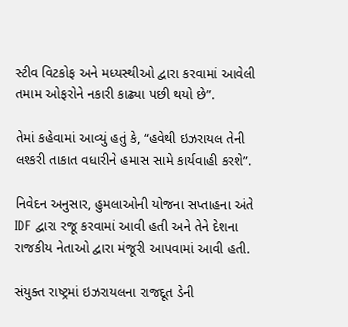સ્ટીવ વિટકોફ અને મધ્યસ્થીઓ દ્વારા કરવામાં આવેલી તમામ ઓફરોને નકારી કાઢ્યા પછી થયો છે”.

તેમાં કહેવામાં આવ્યું હતું કે, “હવેથી ઇઝરાયલ તેની લશ્કરી તાકાત વધારીને હમાસ સામે કાર્યવાહી કરશે”.

નિવેદન અનુસાર, હુમલાઓની યોજના સપ્તાહના અંતે IDF દ્વારા રજૂ કરવામાં આવી હતી અને તેને દેશના રાજકીય નેતાઓ દ્વારા મંજૂરી આપવામાં આવી હતી.

સંયુક્ત રાષ્ટ્રમાં ઇઝરાયલના રાજદૂત ડેની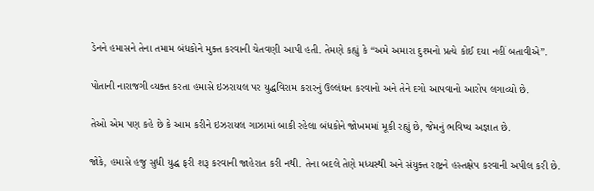ડેનને હમાસને તેના તમામ બંધકોને મુક્ત કરવાની ચેતવણી આપી હતી. તેમણે કહ્યું કે “અમે અમારા દુશ્મનો પ્રત્યે કોઈ દયા નહીં બતાવીએ”.

પોતાની નારાજગી વ્યક્ત કરતા હમાસે ઇઝરાયલ પર યુદ્ધવિરામ કરારનું ઉલ્લંઘન કરવાનો અને તેને દગો આપવાનો આરોપ લગાવ્યો છે.

તેઓ એમ પણ કહે છે કે આમ કરીને ઇઝરાયલ ગાઝામાં બાકી રહેલા બંધકોને જોખમમાં મૂકી રહ્યું છે, જેમનું ભવિષ્ય અજ્ઞાત છે.

જોકે, હમાસે હજુ સુધી યુદ્ધ ફરી શરૂ કરવાની જાહેરાત કરી નથી. તેના બદલે તેણે મધ્યસ્થી અને સંયુક્ત રાષ્ટ્રને હસ્તક્ષેપ કરવાની અપીલ કરી છે.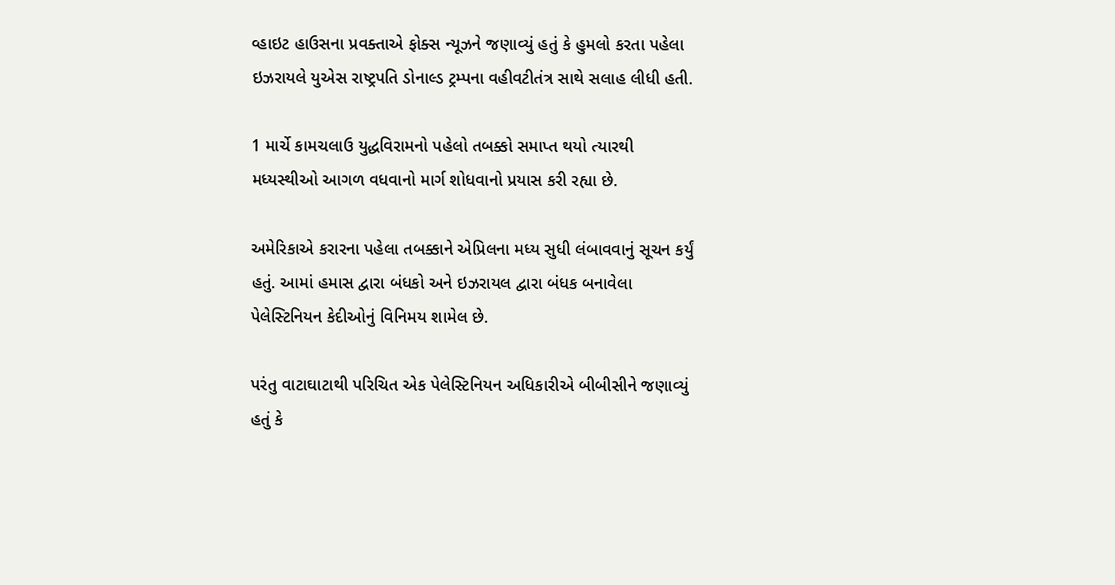વ્હાઇટ હાઉસના પ્રવક્તાએ ફોક્સ ન્યૂઝને જણાવ્યું હતું કે હુમલો કરતા પહેલા ઇઝરાયલે યુએસ રાષ્ટ્રપતિ ડોનાલ્ડ ટ્રમ્પના વહીવટીતંત્ર સાથે સલાહ લીધી હતી.

1 માર્ચે કામચલાઉ યુદ્ધવિરામનો પહેલો તબક્કો સમાપ્ત થયો ત્યારથી મધ્યસ્થીઓ આગળ વધવાનો માર્ગ શોધવાનો પ્રયાસ કરી રહ્યા છે.

અમેરિકાએ કરારના પહેલા તબક્કાને એપ્રિલના મધ્ય સુધી લંબાવવાનું સૂચન કર્યું હતું. આમાં હમાસ દ્વારા બંધકો અને ઇઝરાયલ દ્વારા બંધક બનાવેલા પેલેસ્ટિનિયન કેદીઓનું વિનિમય શામેલ છે.

પરંતુ વાટાઘાટાથી પરિચિત એક પેલેસ્ટિનિયન અધિકારીએ બીબીસીને જણાવ્યું હતું કે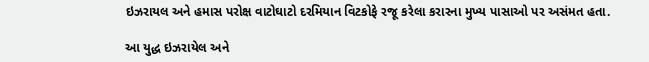ઇઝરાયલ અને હમાસ પરોક્ષ વાટોઘાટો દરમિયાન વિટકોફે રજૂ કરેલા કરારના મુખ્ય પાસાઓ પર અસંમત હતા.

આ યુદ્ધ ઇઝરાયેલ અને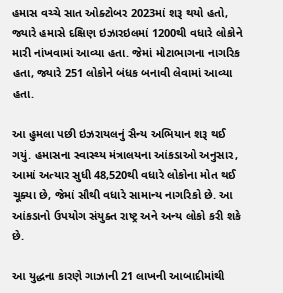હમાસ વચ્ચે સાત ઓક્ટોબર 2023માં શરૂ થયો હતો, જ્યારે હમાસે દક્ષિણ ઇઝારઇલમાં 1200થી વધારે લોકોને મારી નાંખવામાં આવ્યા હતા. જેમાં મોટાભાગના નાગરિક હતા, જ્યારે 251 લોકોને બંધક બનાવી લેવામાં આવ્યા હતા.

આ હુમલા પછી ઇઝરાયલનું સૈન્ય અભિયાન શરૂ થઈ ગયું. હમાસના સ્વાસ્થ્ય મંત્રાલયના આંકડાઓ અનુસાર, આમાં અત્યાર સુધી 48,520થી વધારે લોકોના મોત થઈ ચૂક્યા છે, જેમાં સૌથી વધારે સામાન્ય નાગરિકો છે. આ આંકડાનો ઉપયોગ સંયુક્ત રાષ્ટ્ર અને અન્ય લોકો કરી શકે છે.

આ યુદ્ધના કારણે ગાઝાની 21 લાખની આબાદીમાંથી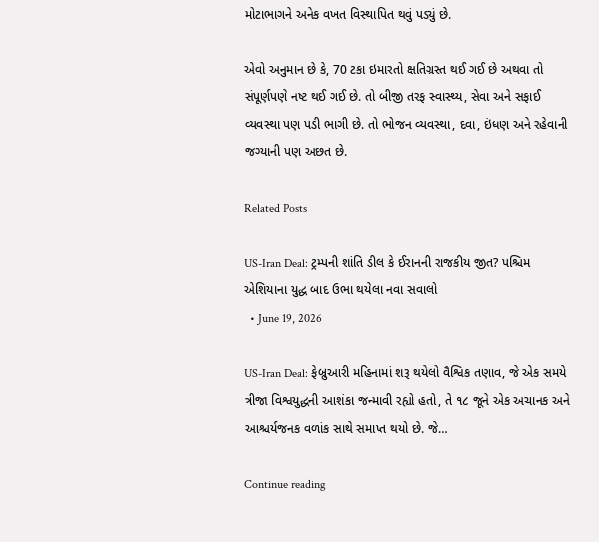મોટાભાગને અનેક વખત વિસ્થાપિત થવું પડ્યું છે.

એવો અનુમાન છે કે, 70 ટકા ઇમારતો ક્ષતિગ્રસ્ત થઈ ગઈ છે અથવા તો સંપૂર્ણપણે નષ્ટ થઈ ગઈ છે. તો બીજી તરફ સ્વાસ્થ્ય, સેવા અને સફાઈ વ્યવસ્થા પણ પડી ભાગી છે. તો ભોજન વ્યવસ્થા, દવા, ઇંધણ અને રહેવાની જગ્યાની પણ અછત છે.

Related Posts

US-Iran Deal: ટ્રમ્પની શાંતિ ડીલ કે ઈરાનની રાજકીય જીત? પશ્ચિમ એશિયાના યુદ્ધ બાદ ઉભા થયેલા નવા સવાલો
  • June 19, 2026

US-Iran Deal: ફેબ્રુઆરી મહિનામાં શરૂ થયેલો વૈશ્વિક તણાવ, જે એક સમયે ત્રીજા વિશ્વયુદ્ધની આશંકા જન્માવી રહ્યો હતો, તે ૧૮ જૂને એક અચાનક અને આશ્ચર્યજનક વળાંક સાથે સમાપ્ત થયો છે. જે…

Continue reading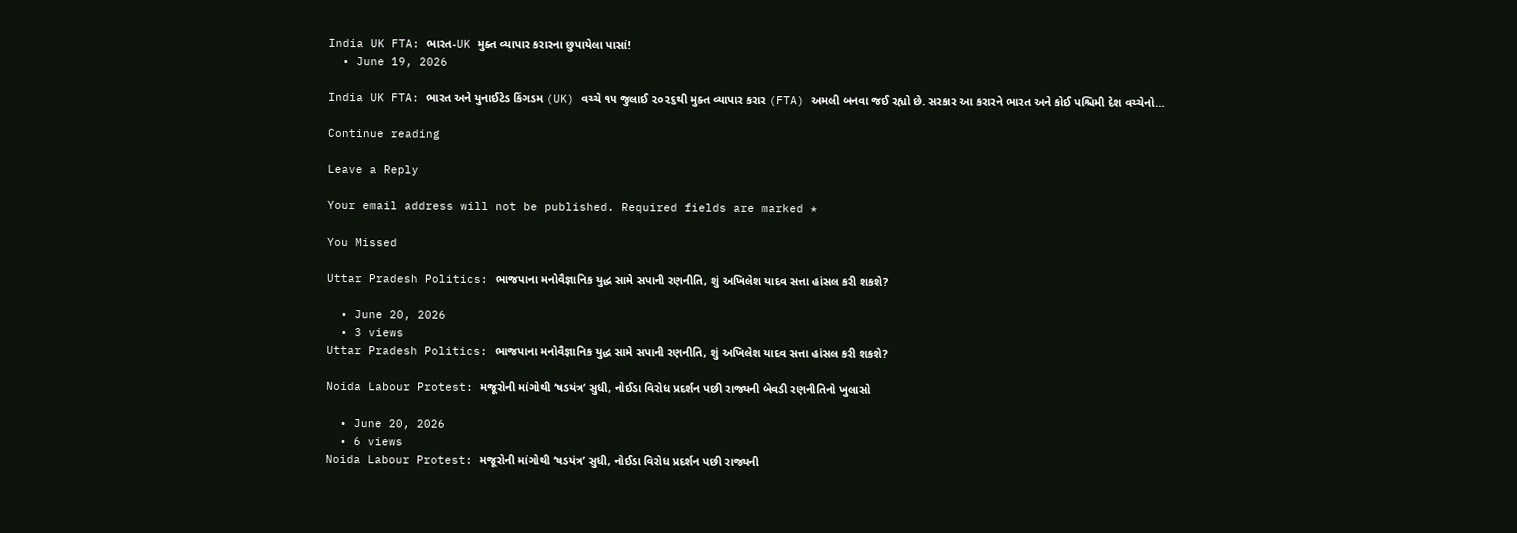India UK FTA: ભારત-UK મુક્ત વ્યાપાર કરારના છુપાયેલા પાસાં!
  • June 19, 2026

India UK FTA: ભારત અને યુનાઈટેડ કિંગડમ (UK) વચ્ચે ૧૫ જુલાઈ ૨૦૨૬થી મુક્ત વ્યાપાર કરાર (FTA) અમલી બનવા જઈ રહ્યો છે. સરકાર આ કરારને ભારત અને કોઈ પશ્ચિમી દેશ વચ્ચેનો…

Continue reading

Leave a Reply

Your email address will not be published. Required fields are marked *

You Missed

Uttar Pradesh Politics: ભાજપાના મનોવૈજ્ઞાનિક યુદ્ધ સામે સપાની રણનીતિ, શું અખિલેશ યાદવ સત્તા હાંસલ કરી શકશે?

  • June 20, 2026
  • 3 views
Uttar Pradesh Politics: ભાજપાના મનોવૈજ્ઞાનિક યુદ્ધ સામે સપાની રણનીતિ, શું અખિલેશ યાદવ સત્તા હાંસલ કરી શકશે?

Noida Labour Protest: મજૂરોની માંગોથી ‘ષડયંત્ર’ સુધી, નોઈડા વિરોધ પ્રદર્શન પછી રાજ્યની બેવડી રણનીતિનો ખુલાસો

  • June 20, 2026
  • 6 views
Noida Labour Protest: મજૂરોની માંગોથી ‘ષડયંત્ર’ સુધી, નોઈડા વિરોધ પ્રદર્શન પછી રાજ્યની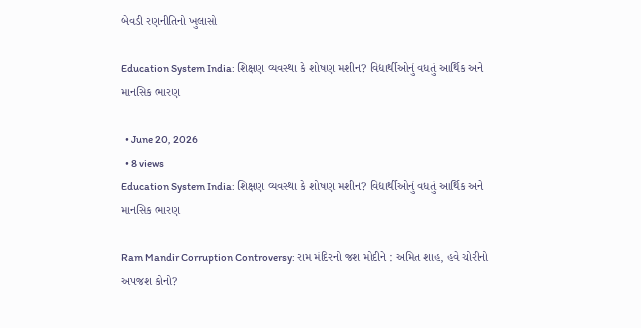બેવડી રણનીતિનો ખુલાસો

Education System India: શિક્ષણ વ્યવસ્થા કે શોષણ મશીન? વિદ્યાર્થીઓનું વધતું આર્થિક અને માનસિક ભારણ

  • June 20, 2026
  • 8 views
Education System India: શિક્ષણ વ્યવસ્થા કે શોષણ મશીન? વિદ્યાર્થીઓનું વધતું આર્થિક અને માનસિક ભારણ

Ram Mandir Corruption Controversy: રામ મંદિરનો જશ મોદીને : અમિત શાહ, હવે ચોરીનો અપજશ કોનો?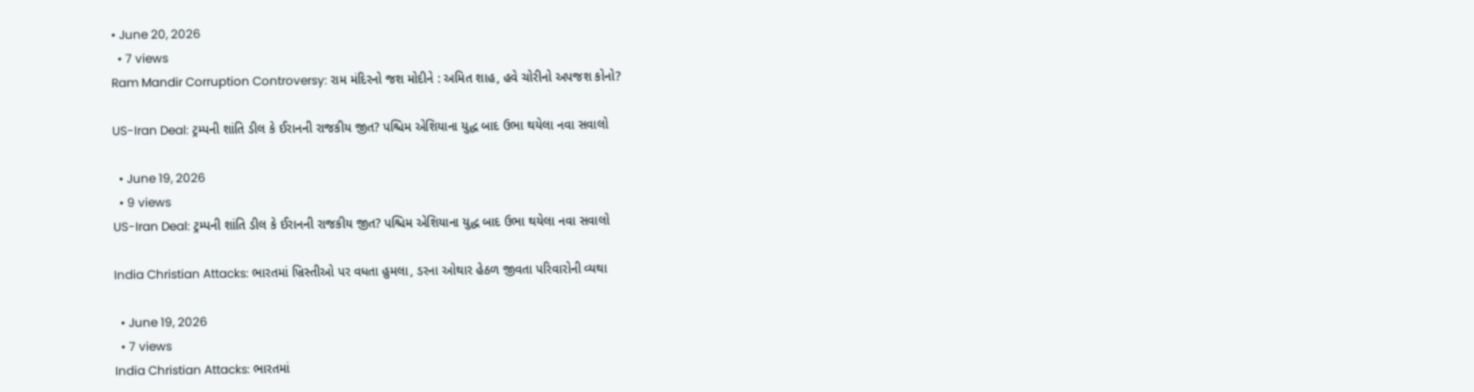• June 20, 2026
  • 7 views
Ram Mandir Corruption Controversy: રામ મંદિરનો જશ મોદીને : અમિત શાહ, હવે ચોરીનો અપજશ કોનો?

US-Iran Deal: ટ્રમ્પની શાંતિ ડીલ કે ઈરાનની રાજકીય જીત? પશ્ચિમ એશિયાના યુદ્ધ બાદ ઉભા થયેલા નવા સવાલો

  • June 19, 2026
  • 9 views
US-Iran Deal: ટ્રમ્પની શાંતિ ડીલ કે ઈરાનની રાજકીય જીત? પશ્ચિમ એશિયાના યુદ્ધ બાદ ઉભા થયેલા નવા સવાલો

India Christian Attacks: ભારતમાં ખ્રિસ્તીઓ પર વધતા હુમલા, ડરના ઓથાર હેઠળ જીવતા પરિવારોની વ્યથા

  • June 19, 2026
  • 7 views
India Christian Attacks: ભારતમાં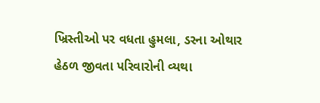ખ્રિસ્તીઓ પર વધતા હુમલા, ડરના ઓથાર હેઠળ જીવતા પરિવારોની વ્યથા